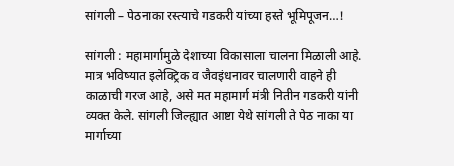सांगली – पेठनाका रस्त्याचे गडकरी यांच्या हस्ते भूमिपूजन…!

सांगली : महामार्गामुळे देशाच्या विकासाला चालना मिळाली आहे. मात्र भविष्यात इलेक्ट्रिक व जैवइंधनावर चालणारी वाहने ही काळाची गरज आहे, असे मत महामार्ग मंत्री नितीन गडकरी यांनी व्यक्त केले. सांगली जिल्ह्यात आष्टा येथे सांगली ते पेठ नाका या मार्गाच्या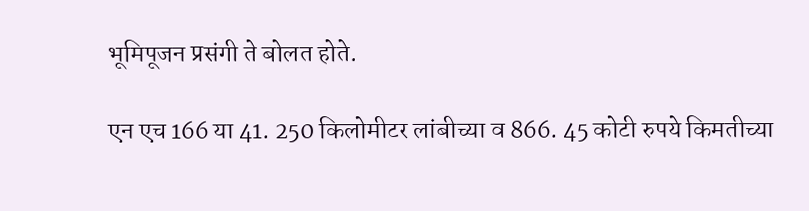भूमिपूजन प्रसंगी ते बोलत होते.

एन एच 166 या 41. 250 किलोमीटर लांबीच्या व 866. 45 कोटी रुपये किमतीच्या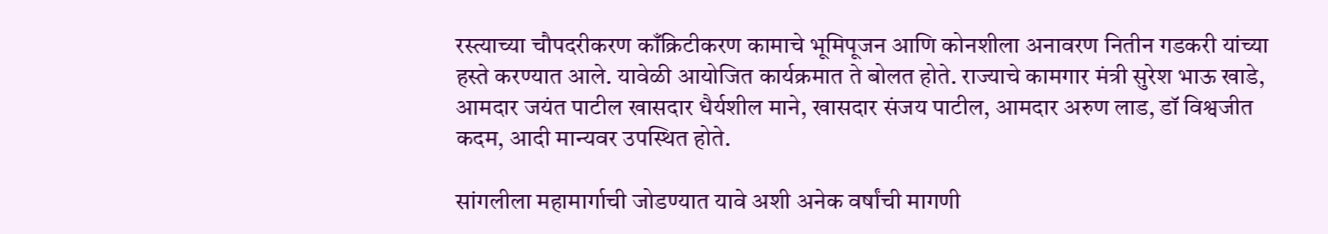रस्त्याच्या चौपदरीकरण काँक्रिटीकरण कामाचे भूमिपूजन आणि कोनशीला अनावरण नितीन गडकरी यांच्या हस्ते करण्यात आले. यावेळी आयोजित कार्यक्रमात ते बोलत होते. राज्याचे कामगार मंत्री सुरेश भाऊ खाडे, आमदार जयंत पाटील खासदार धैर्यशील माने, खासदार संजय पाटील, आमदार अरुण लाड, डॉ विश्वजीत कदम, आदी मान्यवर उपस्थित होते.

सांगलीला महामार्गाची जोडण्यात यावे अशी अनेक वर्षांची मागणी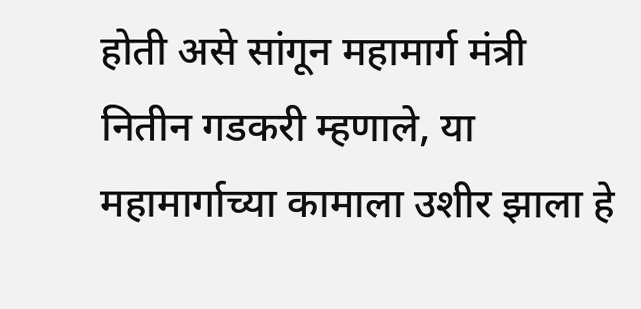होती असे सांगून महामार्ग मंत्री नितीन गडकरी म्हणाले, या महामार्गाच्या कामाला उशीर झाला हे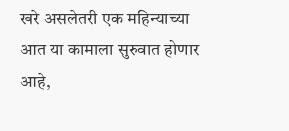खरे असलेतरी एक महिन्याच्या आत या कामाला सुरुवात होणार आहे,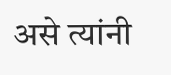असे त्यांनी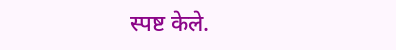स्पष्ट केले.